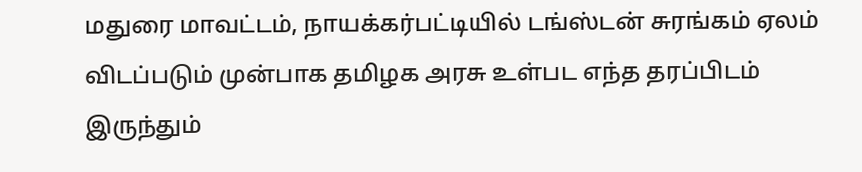மதுரை மாவட்டம், நாயக்கர்பட்டியில் டங்ஸ்டன் சுரங்கம் ஏலம் விடப்படும் முன்பாக தமிழக அரசு உள்பட எந்த தரப்பிடம் இருந்தும்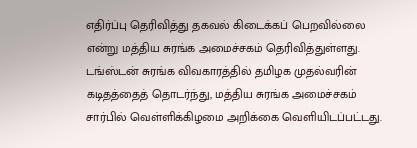எதிர்ப்பு தெரிவித்து தகவல் கிடைக்கப் பெறவில்லை என்று மத்திய சுரங்க அமைச்சகம் தெரிவித்துள்ளது. டங்ஸ்டன் சுரங்க விவகாரத்தில் தமிழக முதல்வரின் கடிதத்தைத் தொடர்ந்து, மத்திய சுரங்க அமைச்சகம் சார்பில் வெள்ளிக்கிழமை அறிக்கை வெளியிடப்பட்டது.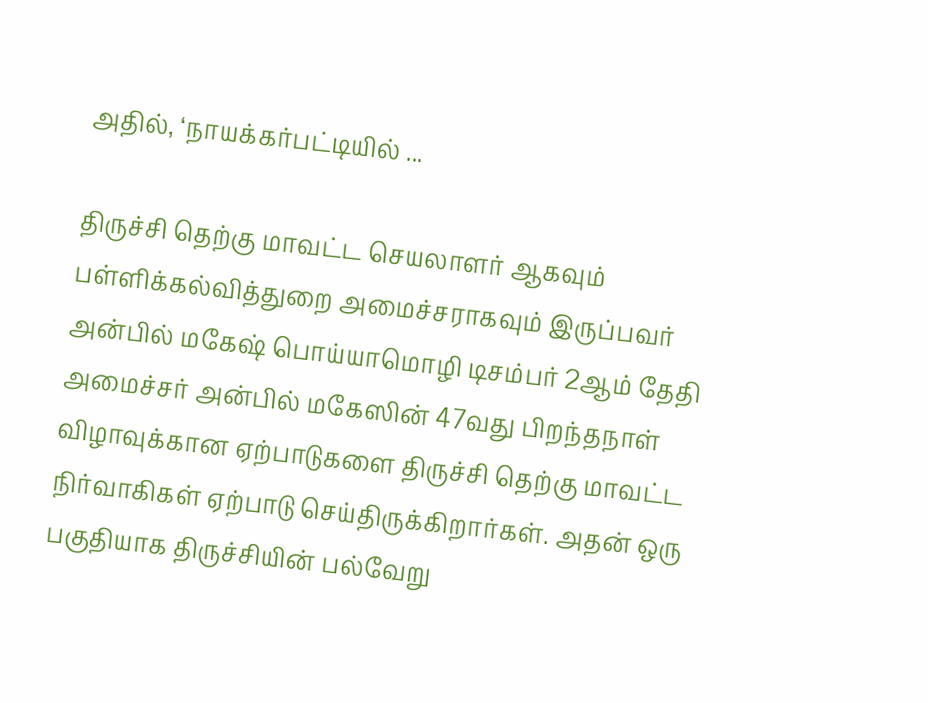அதில், ‘நாயக்கர்பட்டியில் ...

திருச்சி தெற்கு மாவட்ட செயலாளர் ஆகவும் பள்ளிக்கல்வித்துறை அமைச்சராகவும் இருப்பவர் அன்பில் மகேஷ் பொய்யாமொழி டிசம்பர் 2ஆம் தேதி அமைச்சர் அன்பில் மகேஸின் 47வது பிறந்தநாள் விழாவுக்கான ஏற்பாடுகளை திருச்சி தெற்கு மாவட்ட நிர்வாகிகள் ஏற்பாடு செய்திருக்கிறார்கள். அதன் ஒரு பகுதியாக திருச்சியின் பல்வேறு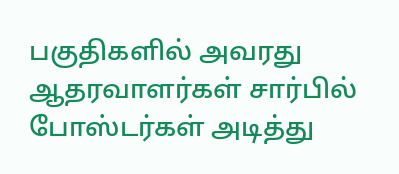பகுதிகளில் அவரது ஆதரவாளர்கள் சார்பில் போஸ்டர்கள் அடித்து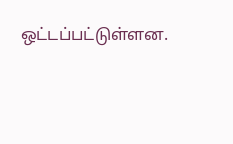ஒட்டப்பட்டுள்ளன.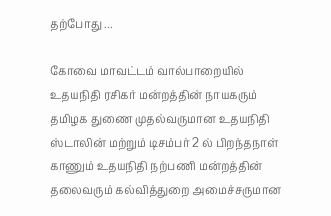தற்போது ...

கோவை மாவட்டம் வால்பாறையில் உதயநிதி ரசிகர் மன்றத்தின் நாயகரும் தமிழக துணை முதல்வருமான உதயநிதி ஸ்டாலின் மற்றும் டிசம்பர் 2 ல் பிறந்தநாள் காணும் உதயநிதி நற்பணி மன்றத்தின் தலைவரும் கல்வித்துறை அமைச்சருமான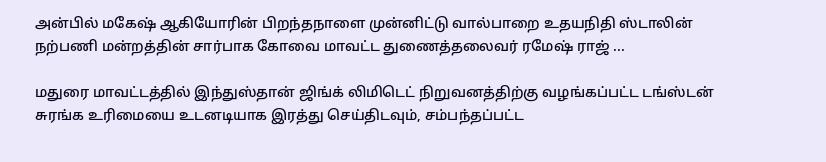அன்பில் மகேஷ் ஆகியோரின் பிறந்தநாளை முன்னிட்டு வால்பாறை உதயநிதி ஸ்டாலின் நற்பணி மன்றத்தின் சார்பாக கோவை மாவட்ட துணைத்தலைவர் ரமேஷ் ராஜ் ...

மதுரை மாவட்டத்தில் இந்துஸ்தான் ஜிங்க் லிமிடெட் நிறுவனத்திற்கு வழங்கப்பட்ட டங்ஸ்டன் சுரங்க உரிமையை உடனடியாக இரத்து செய்திடவும், சம்பந்தப்பட்ட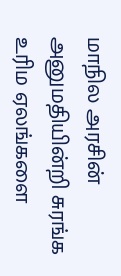மாநில அரசின் அனுமதியின்றி சுரங்க உரிம ஏலங்களை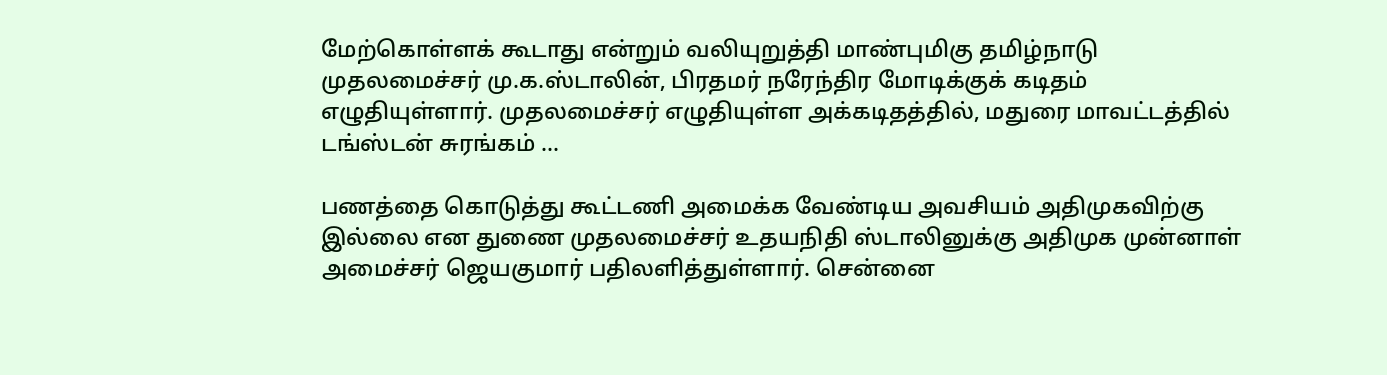மேற்கொள்ளக் கூடாது என்றும் வலியுறுத்தி மாண்புமிகு தமிழ்நாடு முதலமைச்சர் மு.க.ஸ்டாலின், பிரதமர் நரேந்திர மோடிக்குக் கடிதம் எழுதியுள்ளார். முதலமைச்சர் எழுதியுள்ள அக்கடிதத்தில், மதுரை மாவட்டத்தில் டங்ஸ்டன் சுரங்கம் ...

பணத்தை கொடுத்து கூட்டணி அமைக்க வேண்டிய அவசியம் அதிமுகவிற்கு இல்லை என துணை முதலமைச்சர் உதயநிதி ஸ்டாலினுக்கு அதிமுக முன்னாள் அமைச்சர் ஜெயகுமார் பதிலளித்துள்ளார். சென்னை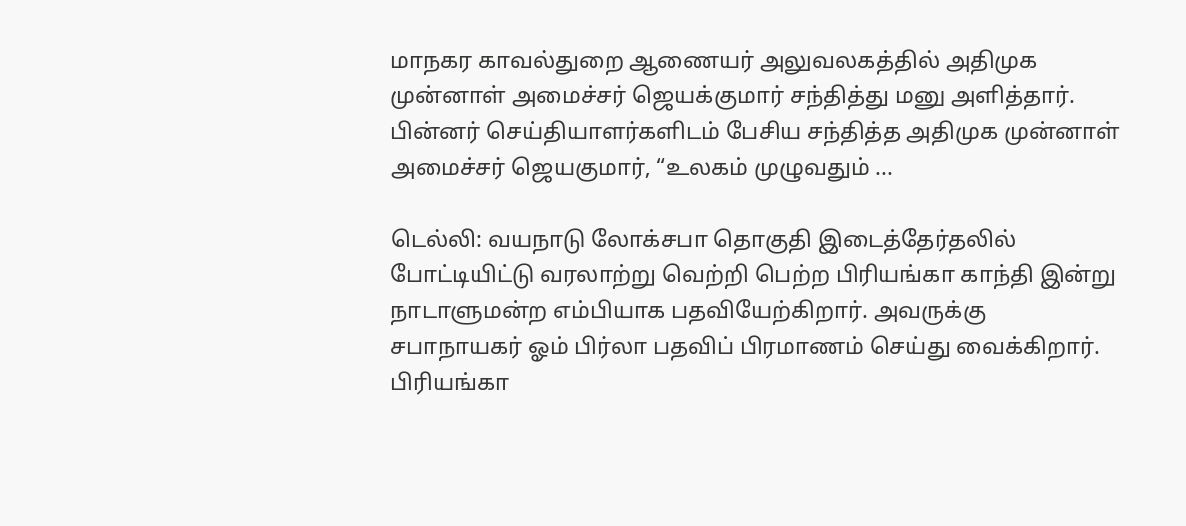மாநகர காவல்துறை ஆணையர் அலுவலகத்தில் அதிமுக முன்னாள் அமைச்சர் ஜெயக்குமார் சந்தித்து மனு அளித்தார். பின்னர் செய்தியாளர்களிடம் பேசிய சந்தித்த அதிமுக முன்னாள் அமைச்சர் ஜெயகுமார், “உலகம் முழுவதும் ...

டெல்லி: வயநாடு லோக்சபா தொகுதி இடைத்தேர்தலில் போட்டியிட்டு வரலாற்று வெற்றி பெற்ற பிரியங்கா காந்தி இன்று நாடாளுமன்ற எம்பியாக பதவியேற்கிறார். அவருக்கு சபாநாயகர் ஓம் பிர்லா பதவிப் பிரமாணம் செய்து வைக்கிறார். பிரியங்கா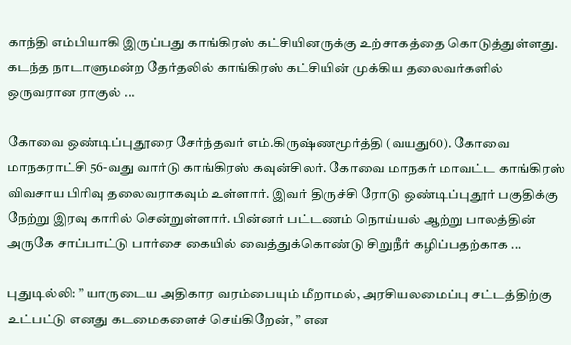காந்தி எம்பியாகி இருப்பது காங்கிரஸ் கட்சியினருக்கு உற்சாகத்தை கொடுத்துள்ளது. கடந்த நாடாளுமன்ற தேர்தலில் காங்கிரஸ் கட்சியின் முக்கிய தலைவர்களில் ஒருவரான ராகுல் ...

கோவை ஒண்டிப்புதூரை சேர்ந்தவர் எம்.கிருஷ்ணமூர்த்தி (வயது60). கோவை மாநகராட்சி 56-வது வார்டு காங்கிரஸ் கவுன்சிலர். கோவை மாநகர் மாவட்ட காங்கிரஸ் விவசாய பிரிவு தலைவராகவும் உள்ளார். இவர் திருச்சி ரோடு ஒண்டிப்புதூர் பகுதிக்கு நேற்று இரவு காரில் சென்றுள்ளார். பின்னர் பட்டணம் நொய்யல் ஆற்று பாலத்தின் அருகே சாப்பாட்டு பார்சை கையில் வைத்துக்கொண்டு சிறுநீர் கழிப்பதற்காக ...

புதுடில்லி: ” யாருடைய அதிகார வரம்பையும் மீறாமல், அரசியலமைப்பு சட்டத்திற்கு உட்பட்டு எனது கடமைகளைச் செய்கிறேன், ” என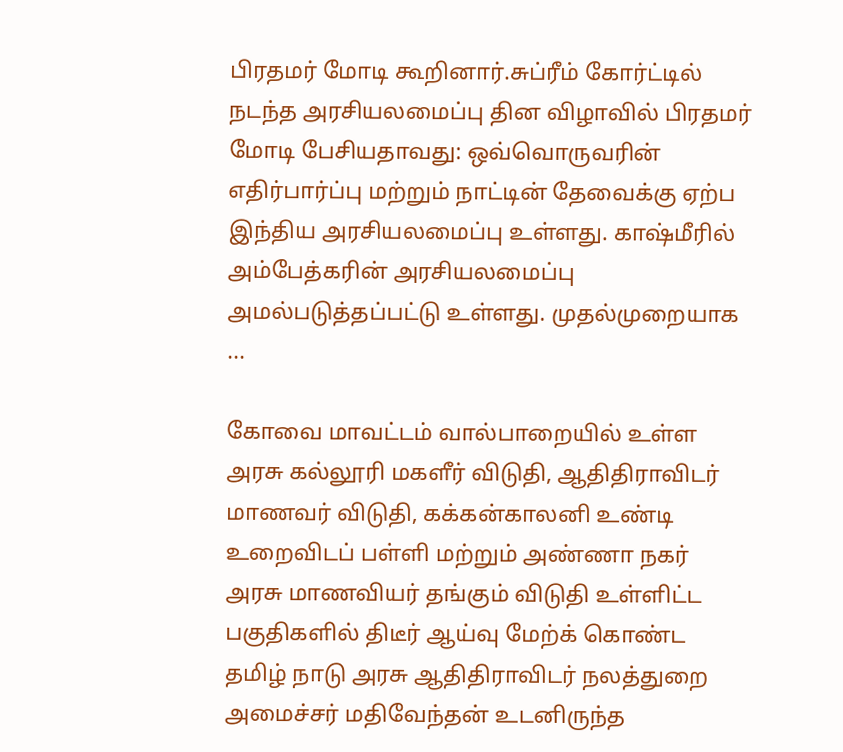பிரதமர் மோடி கூறினார்.சுப்ரீம் கோர்ட்டில் நடந்த அரசியலமைப்பு தின விழாவில் பிரதமர் மோடி பேசியதாவது: ஒவ்வொருவரின் எதிர்பார்ப்பு மற்றும் நாட்டின் தேவைக்கு ஏற்ப இந்திய அரசியலமைப்பு உள்ளது. காஷ்மீரில் அம்பேத்கரின் அரசியலமைப்பு அமல்படுத்தப்பட்டு உள்ளது. முதல்முறையாக ...

கோவை மாவட்டம் வால்பாறையில் உள்ள அரசு கல்லூரி மகளீர் விடுதி, ஆதிதிராவிடர் மாணவர் விடுதி, கக்கன்காலனி உண்டி உறைவிடப் பள்ளி மற்றும் அண்ணா நகர் அரசு மாணவியர் தங்கும் விடுதி உள்ளிட்ட பகுதிகளில் திடீர் ஆய்வு மேற்க் கொண்ட தமிழ் நாடு அரசு ஆதிதிராவிடர் நலத்துறை அமைச்சர் மதிவேந்தன் உடனிருந்த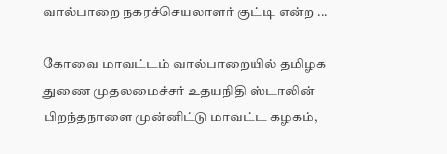வால்பாறை நகரச்செயலாளர் குட்டி என்ற ...

கோவை மாவட்டம் வால்பாறையில் தமிழக துணை முதலமைச்சர் உதயநிதி ஸ்டாலின் பிறந்தநாளை முன்னிட்டு மாவட்ட கழகம்,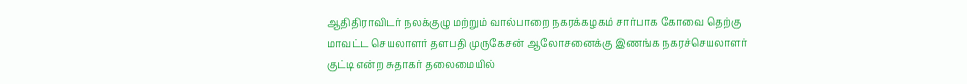ஆதிதிராவிடர் நலக்குழு மற்றும் வால்பாறை நகரக்கழகம் சார்பாக கோவை தெற்கு மாவட்ட செயலாளர் தளபதி முருகேசன் ஆலோசனைக்கு இணங்க நகரச்செயலாளர் குட்டி என்ற சுதாகர் தலைமையில்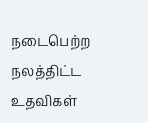நடைபெற்ற நலத்திட்ட உதவிகள்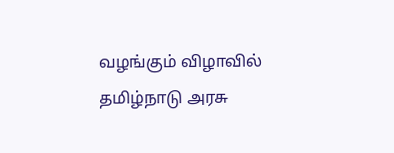வழங்கும் விழாவில் தமிழ்நாடு அரசு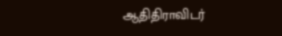ஆதிதிராவிடர்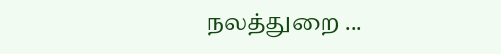நலத்துறை ...